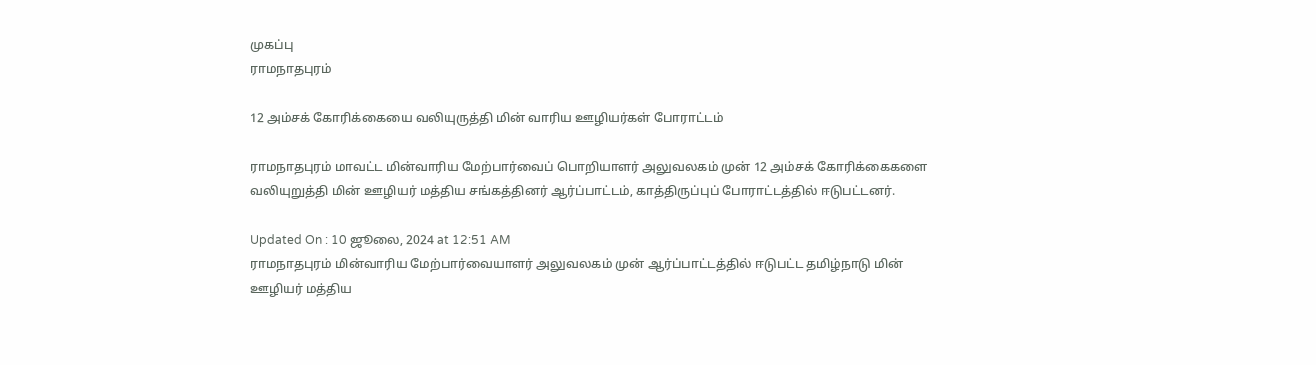முகப்பு
ராமநாதபுரம்

12 அம்சக் கோரிக்கையை வலியுருத்தி மின் வாரிய ஊழியர்கள் போராட்டம்

ராமநாதபுரம் மாவட்ட மின்வாரிய மேற்பார்வைப் பொறியாளர் அலுவலகம் முன் 12 அம்சக் கோரிக்கைகளை வலியுறுத்தி மின் ஊழியர் மத்திய சங்கத்தினர் ஆர்ப்பாட்டம், காத்திருப்புப் போராட்டத்தில் ஈடுபட்டனர்.

Updated On : 10 ஜூலை, 2024 at 12:51 AM
ராமநாதபுரம் மின்வாரிய மேற்பார்வையாளர் அலுவலகம் முன் ஆர்ப்பாட்டத்தில் ஈடுபட்ட தமிழ்நாடு மின் ஊழியர் மத்திய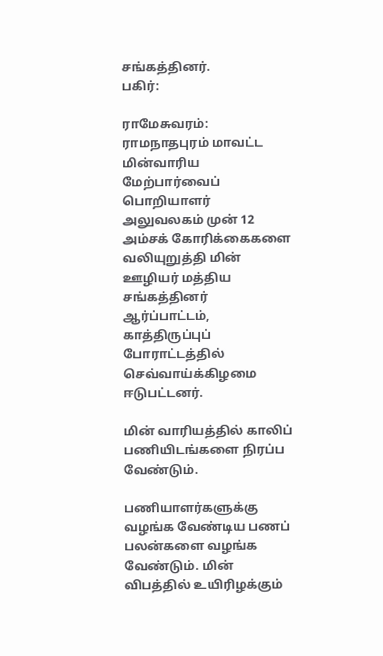சங்கத்தினர்.
பகிர்:

ராமேசுவரம்: ராமநாதபுரம் மாவட்ட மின்வாரிய மேற்பார்வைப் பொறியாளர் அலுவலகம் முன் 12 அம்சக் கோரிக்கைகளை வலியுறுத்தி மின் ஊழியர் மத்திய சங்கத்தினர் ஆர்ப்பாட்டம், காத்திருப்புப் போராட்டத்தில் செவ்வாய்க்கிழமை ஈடுபட்டனர்.

மின் வாரியத்தில் காலிப் பணியிடங்களை நிரப்ப வேண்டும்.

பணியாளர்களுக்கு வழங்க வேண்டிய பணப் பலன்களை வழங்க வேண்டும். மின் விபத்தில் உயிரிழக்கும்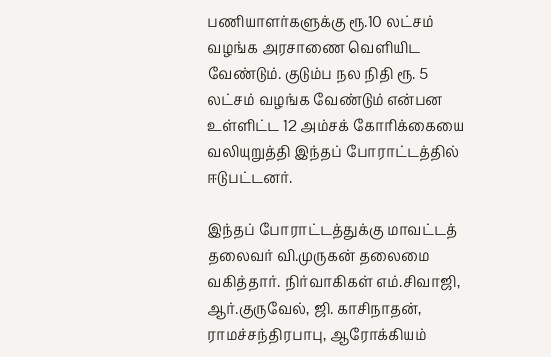பணியாளர்களுக்கு ரூ.10 லட்சம் வழங்க அரசாணை வெளியிட வேண்டும். குடும்ப நல நிதி ரூ. 5 லட்சம் வழங்க வேண்டும் என்பன உள்ளிட்ட 12 அம்சக் கோரிக்கையை வலியுறுத்தி இந்தப் போராட்டத்தில் ஈடுபட்டனர்.

இந்தப் போராட்டத்துக்கு மாவட்டத் தலைவர் வி.முருகன் தலைமை வகித்தார். நிர்வாகிகள் எம்.சிவாஜி, ஆர்.குருவேல், ஜி. காசிநாதன், ராமச்சந்திரபாபு, ஆரோக்கியம்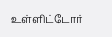உள்ளிட்டோர்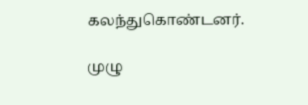கலந்துகொண்டனர்.

முழு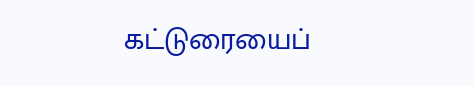கட்டுரையைப்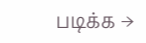படிக்க →